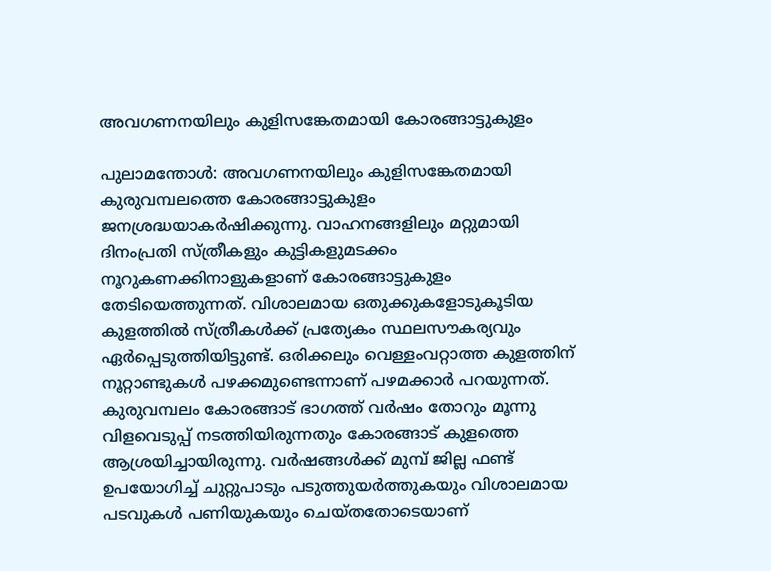അവഗണനയിലും കുളിസങ്കേതമായി കോരങ്ങാട്ടുകുളം

പുലാമന്തോൾ: അവഗണനയിലും കുളിസങ്കേതമായി കുരുവമ്പലത്തെ കോരങ്ങാട്ടുകുളം ജനശ്രദ്ധയാകർഷിക്കുന്നു. വാഹനങ്ങളിലും മറ്റുമായി ദിനംപ്രതി സ്ത്രീകളും കുട്ടികളുമടക്കം നൂറുകണക്കിനാളുകളാണ് കോരങ്ങാട്ടുകുളം തേടിയെത്തുന്നത്. വിശാലമായ ഒതുക്കുകളോടുകൂടിയ കുളത്തിൽ സ്ത്രീകൾക്ക് പ്രത്യേകം സ്ഥലസൗകര്യവും ഏർപ്പെടുത്തിയിട്ടുണ്ട്. ഒരിക്കലും വെള്ളംവറ്റാത്ത കുളത്തിന് നൂറ്റാണ്ടുകൾ പഴക്കമുണ്ടെന്നാണ് പഴമക്കാർ പറയുന്നത്. കുരുവമ്പലം കോരങ്ങാട് ഭാഗത്ത് വർഷം തോറും മൂന്നു വിളവെടുപ്പ് നടത്തിയിരുന്നതും കോരങ്ങാട് കുളത്തെ ആശ്രയിച്ചായിരുന്നു. വർഷങ്ങൾക്ക് മുമ്പ് ജില്ല ഫണ്ട് ഉപയോഗിച്ച് ചുറ്റുപാടും പടുത്തുയർത്തുകയും വിശാലമായ പടവുകൾ പണിയുകയും ചെയ്തതോടെയാണ്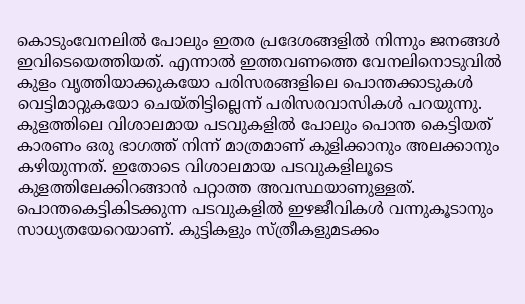കൊടുംവേനലിൽ പോലും ഇതര പ്രദേശങ്ങളിൽ നിന്നും ജനങ്ങൾ ഇവിടെയെത്തിയത്. എന്നാൽ ഇത്തവണത്തെ വേനലിനൊടുവിൽ കുളം വൃത്തിയാക്കുകയോ പരിസരങ്ങളിലെ പൊന്തക്കാടുകൾ വെട്ടിമാറ്റുകയോ ചെയ്തിട്ടില്ലെന്ന് പരിസരവാസികൾ പറയുന്നു. കുളത്തിലെ വിശാലമായ പടവുകളിൽ പോലും പൊന്ത കെട്ടിയത് കാരണം ഒരു ഭാഗത്ത് നിന്ന് മാത്രമാണ് കുളിക്കാനും അലക്കാനും കഴിയുന്നത്. ഇതോടെ വിശാലമായ പടവുകളിലൂടെ കുളത്തിലേക്കിറങ്ങാൻ പറ്റാത്ത അവസ്ഥയാണുള്ളത്. പൊന്തകെട്ടികിടക്കുന്ന പടവുകളിൽ ഇഴജീവികൾ വന്നുകൂടാനും സാധ്യതയേറെയാണ്. കുട്ടികളും സ്ത്രീകളുമടക്കം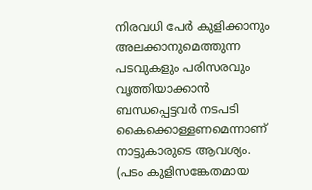നിരവധി പേർ കുളിക്കാനും അലക്കാനുമെത്തുന്ന പടവുകളും പരിസരവും വൃത്തിയാക്കാൻ ബന്ധപ്പെട്ടവർ നടപടി കൈക്കൊള്ളണമെന്നാണ് നാട്ടുകാരുടെ ആവശ്യം. (പടം കുളിസങ്കേതമായ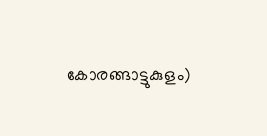കോരങ്ങാട്ടുകുളം)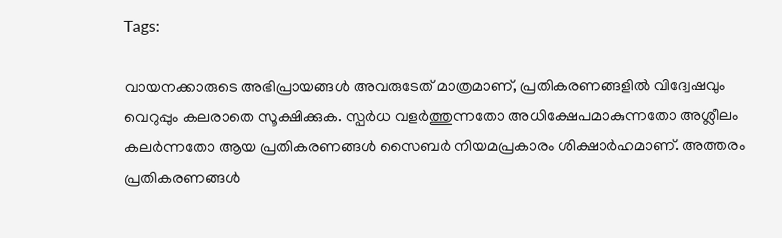Tags:

വായനക്കാരുടെ അഭിപ്രായങ്ങള്‍ അവരുടേത് മാത്രമാണ്, പ്രതികരണങ്ങളിൽ വിദ്വേഷവും വെറുപ്പും കലരാതെ സൂക്ഷിക്കുക. സ്പർധ വളർത്തുന്നതോ അധിക്ഷേപമാകുന്നതോ അശ്ലീലം കലർന്നതോ ആയ പ്രതികരണങ്ങൾ സൈബർ നിയമപ്രകാരം ശിക്ഷാർഹമാണ്. അത്തരം പ്രതികരണങ്ങൾ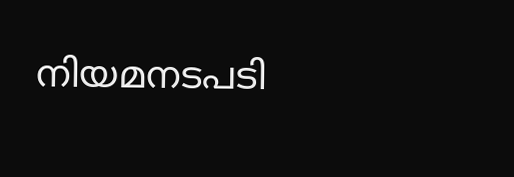നിയമനടപടി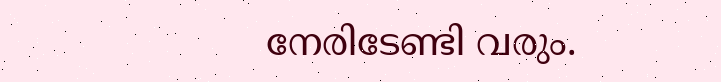നേരിടേണ്ടി വരും.